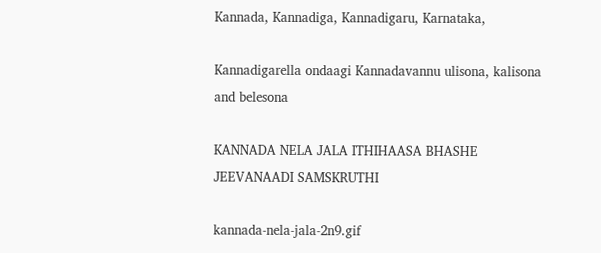Kannada, Kannadiga, Kannadigaru, Karnataka,

Kannadigarella ondaagi Kannadavannu ulisona, kalisona and belesona

KANNADA NELA JALA ITHIHAASA BHASHE JEEVANAADI SAMSKRUTHI

kannada-nela-jala-2n9.gif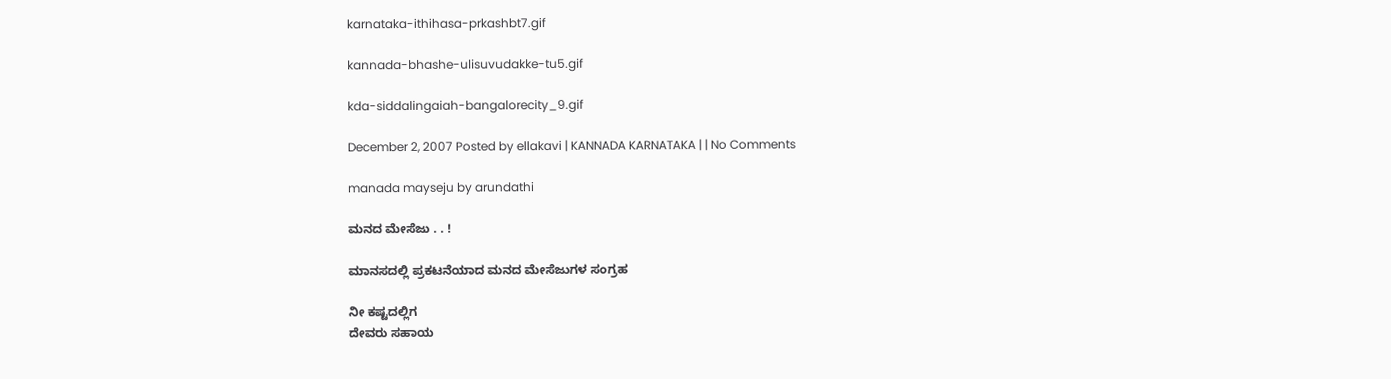karnataka-ithihasa-prkashbt7.gif

kannada-bhashe-ulisuvudakke-tu5.gif

kda-siddalingaiah-bangalorecity_9.gif

December 2, 2007 Posted by ellakavi | KANNADA KARNATAKA | | No Comments

manada mayseju by arundathi

ಮನದ ಮೇಸೆಜು . . !

ಮಾನಸದಲ್ಲಿ ಪ್ರಕಟನೆಯಾದ ಮನದ ಮೇಸೆಜುಗಳ ಸಂಗ್ರಹ

ನೀ ಕಷ್ಟದಲ್ಲಿಗ
ದೇವರು ಸಹಾಯ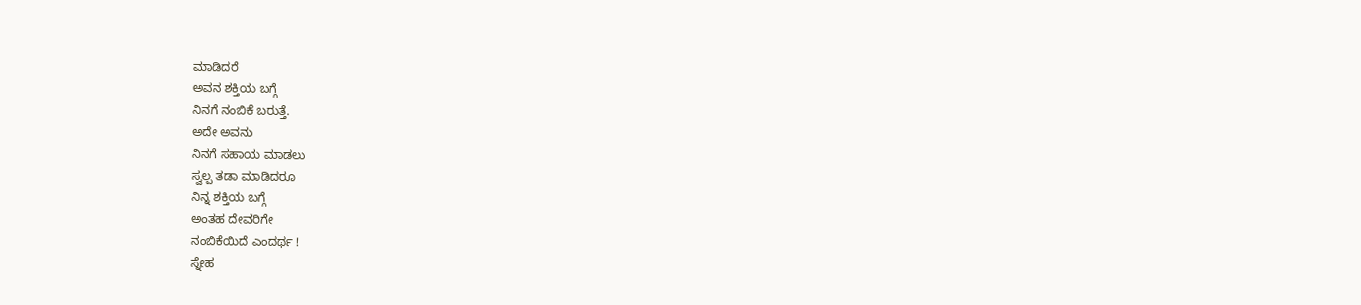ಮಾಡಿದರೆ
ಅವನ ಶಕ್ತಿಯ ಬಗ್ಗೆ
ನಿನಗೆ ನಂಬಿಕೆ ಬರುತ್ತೆ.
ಅದೇ ಅವನು
ನಿನಗೆ ಸಹಾಯ ಮಾಡಲು
ಸ್ವಲ್ಪ ತಡಾ ಮಾಡಿದರೂ
ನಿನ್ನ ಶಕ್ತಿಯ ಬಗ್ಗೆ
ಅಂತಹ ದೇವರಿಗೇ
ನಂಬಿಕೆಯಿದೆ ಎಂದರ್ಥ !
ಸ್ನೇಹ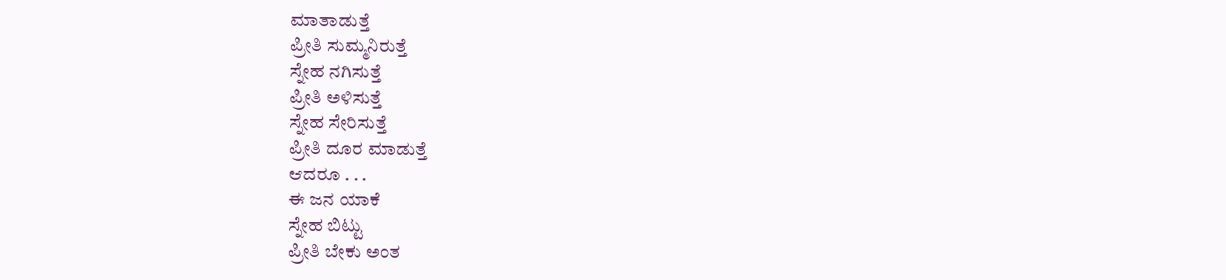ಮಾತಾಡುತ್ತೆ
ಪ್ರೀತಿ ಸುಮ್ಮನಿರುತ್ತೆ
ಸ್ನೇಹ ನಗಿಸುತ್ತೆ
ಪ್ರೀತಿ ಅಳಿಸುತ್ತೆ
ಸ್ನೇಹ ಸೇರಿಸುತ್ತೆ
ಪ್ರೀತಿ ದೂರ ಮಾಡುತ್ತೆ
ಆದರೂ . . .
ಈ ಜನ ಯಾಕೆ
ಸ್ನೇಹ ಬಿಟ್ಟು
ಪ್ರೀತಿ ಬೇಕು ಅಂತ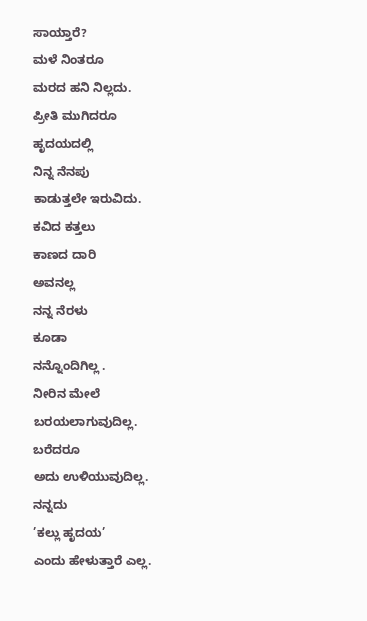ಸಾಯ್ತಾರೆ?
ಮಳೆ ನಿಂತರೂ
ಮರದ ಹನಿ ನಿಲ್ಲದು.
ಪ್ರೀತಿ ಮುಗಿದರೂ
ಹೃದಯದಲ್ಲಿ
ನಿನ್ನ ನೆನಪು
ಕಾಡುತ್ತಲೇ ಇರುವಿದು.
ಕವಿದ ಕತ್ತಲು
ಕಾಣದ ದಾರಿ
ಅವನಲ್ಲ
ನನ್ನ ನೆರಳು
ಕೂಡಾ
ನನ್ನೊಂದಿಗಿಲ್ಲ .
ನೀರಿನ ಮೇಲೆ
ಬರಯಲಾಗುವುದಿಲ್ಲ.
ಬರೆದರೂ
ಅದು ಉಳಿಯುವುದಿಲ್ಲ.
ನನ್ನದು
’ಕಲ್ಲು ಹೃದಯ’
ಎಂದು ಹೇಳುತ್ತಾರೆ ಎಲ್ಲ.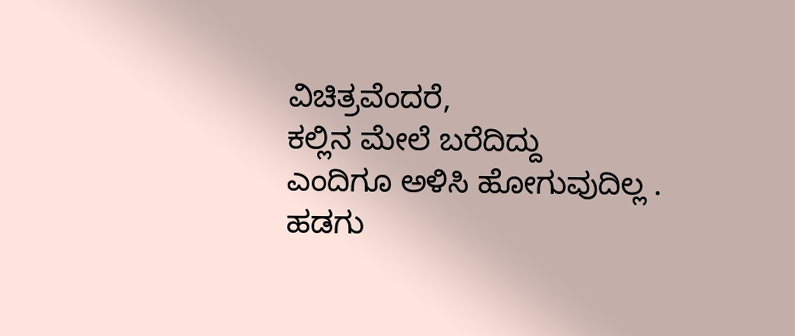ವಿಚಿತ್ರವೆಂದರೆ,
ಕಲ್ಲಿನ ಮೇಲೆ ಬರೆದಿದ್ದು
ಎಂದಿಗೂ ಅಳಿಸಿ ಹೋಗುವುದಿಲ್ಲ .
ಹಡಗು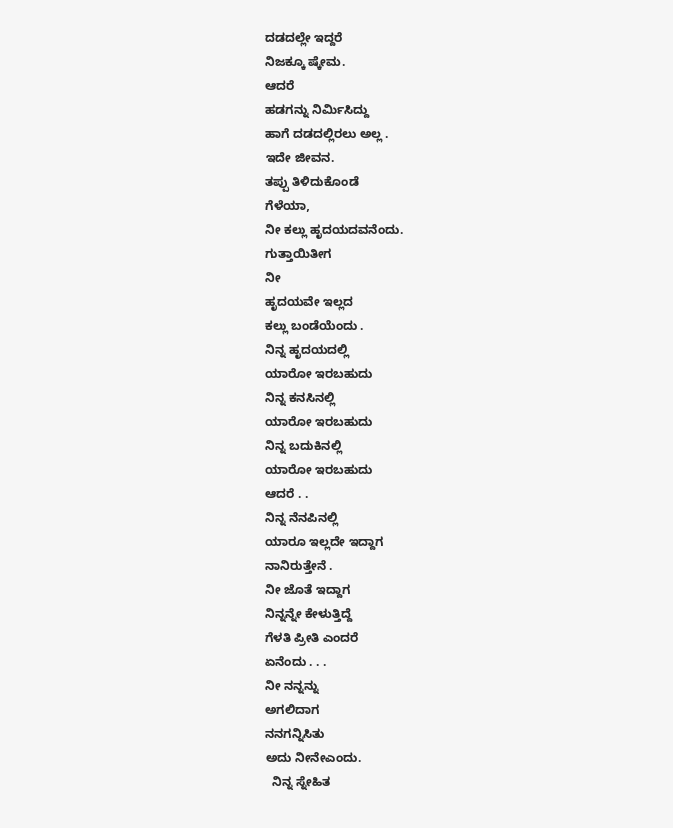ದಡದಲ್ಲೇ ಇದ್ದರೆ
ನಿಜಕ್ಕೂ ಷ್ಕೇಮ.
ಆದರೆ
ಹಡಗನ್ನು ನಿರ್ಮಿಸಿದ್ದು
ಹಾಗೆ ದಡದಲ್ಲಿರಲು ಅಲ್ಲ .
ಇದೇ ಜೀವನ.
ತಪ್ಪು ತಿಳಿದುಕೊಂಡೆ
ಗೆಳೆಯಾ,
ನೀ ಕಲ್ಲು ಹೃದಯದವನೆಂದು.
ಗುತ್ತಾಯಿತೀಗ
ನೀ
ಹೃದಯವೇ ಇಲ್ಲದ
ಕಲ್ಲು ಬಂಡೆಯೆಂದು .
ನಿನ್ನ ಹೃದಯದಲ್ಲಿ
ಯಾರೋ ಇರಬಹುದು
ನಿನ್ನ ಕನಸಿನಲ್ಲಿ
ಯಾರೋ ಇರಬಹುದು
ನಿನ್ನ ಬದುಕಿನಲ್ಲಿ
ಯಾರೋ ಇರಬಹುದು
ಆದರೆ . .
ನಿನ್ನ ನೆನಪಿನಲ್ಲಿ
ಯಾರೂ ಇಲ್ಲದೇ ಇದ್ದಾಗ
ನಾನಿರುತ್ತೇನೆ .
ನೀ ಜೊತೆ ಇದ್ದಾಗ
ನಿನ್ನನ್ನೇ ಕೇಳುತ್ತಿದ್ದೆ
ಗೆಳತಿ ಪ್ರೀತಿ ಎಂದರೆ
ಏನೆಂದು . . .
ನೀ ನನ್ನನ್ನು
ಅಗಲಿದಾಗ
ನನಗನ್ನಿಸಿತು
ಅದು ನೀನೇಎಂದು.
  ನಿನ್ನ ಸ್ನೇಹಿತ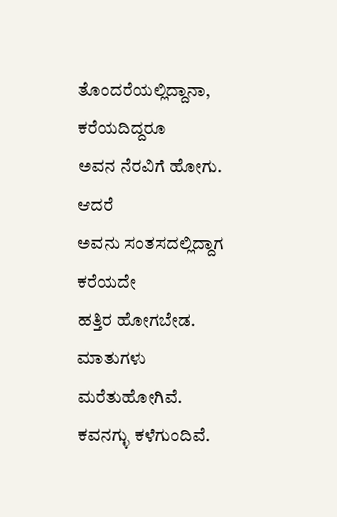ತೊಂದರೆಯಲ್ಲಿದ್ದಾನಾ,
ಕರೆಯದಿದ್ದರೂ
ಅವನ ನೆರವಿಗೆ ಹೋಗು.
ಆದರೆ
ಅವನು ಸಂತಸದಲ್ಲಿದ್ದಾಗ
ಕರೆಯದೇ
ಹತ್ತಿರ ಹೋಗಬೇಡ.
ಮಾತುಗಳು
ಮರೆತುಹೋಗಿವೆ.
ಕವನಗ್ಳು ಕಳೆಗುಂದಿವೆ.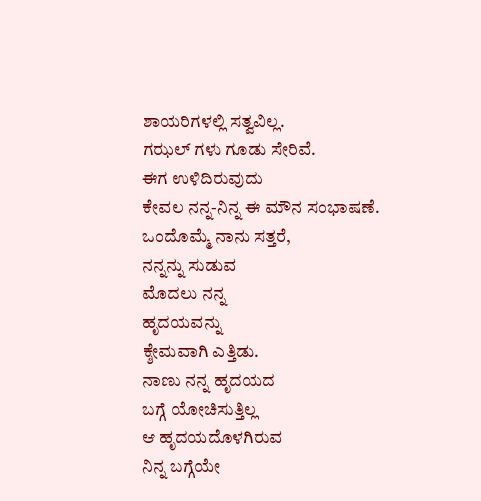ಶಾಯರಿಗಳಲ್ಲಿ ಸತ್ವವಿಲ್ಲ.
ಗಝಲ್ ಗಳು ಗೂಡು ಸೇರಿವೆ.
ಈಗ ಉಳಿದಿರುವುದು
ಕೇವಲ ನನ್ನ-ನಿನ್ನ ಈ ಮೌನ ಸಂಭಾಷಣೆ.
ಒಂದೊಮ್ಮೆ ನಾನು ಸತ್ತರೆ,
ನನ್ನನ್ನು ಸುಡುವ
ಮೊದಲು ನನ್ನ
ಹೃದಯವನ್ನು
ಕ್ಶೇಮವಾಗಿ ಎತ್ತಿಡು.
ನಾಣು ನನ್ನ ಹೃದಯದ
ಬಗ್ಗೆ ಯೋಚಿಸುತ್ತಿಲ್ಲ
ಆ ಹೃದಯದೊಳಗಿರುವ
ನಿನ್ನ ಬಗ್ಗೆಯೇ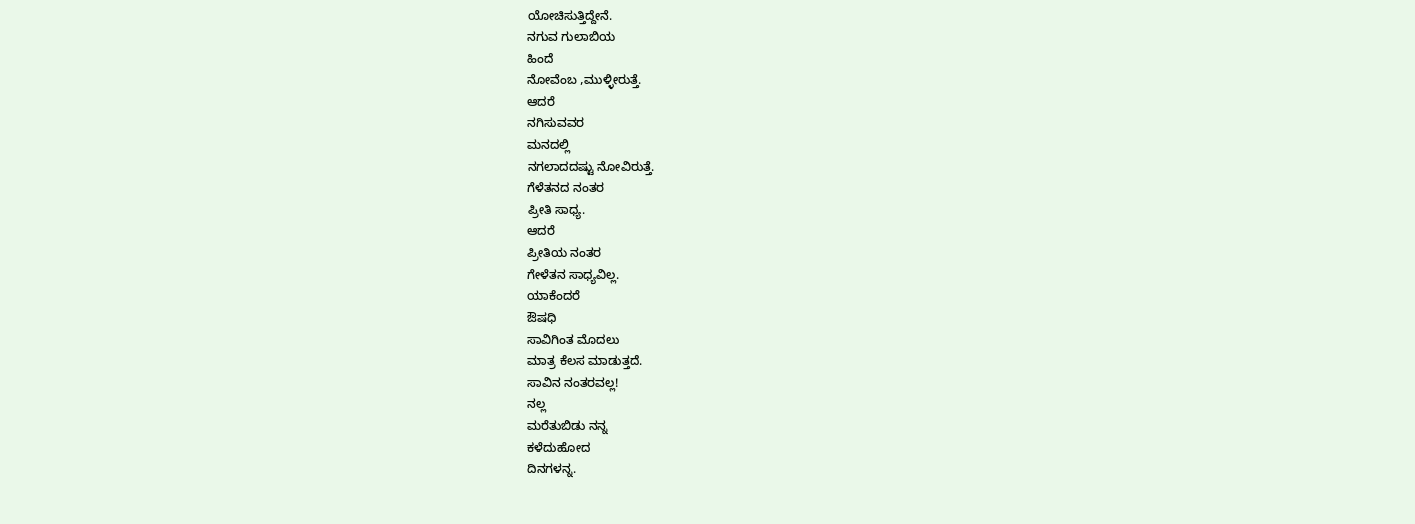ಯೋಚಿಸುತ್ತಿದ್ದೇನೆ.
ನಗುವ ಗುಲಾಬಿಯ
ಹಿಂದೆ
ನೋವೆಂಬ ,ಮುಳ್ಳೀರುತ್ತೆ.
ಆದರೆ
ನಗಿಸುವವರ
ಮನದಲ್ಲಿ
ನಗಲಾದದಷ್ಟು ನೋವಿರುತ್ತೆ.
ಗೆಳೆತನದ ನಂತರ
ಪ್ರೀತಿ ಸಾಧ್ಯ.
ಆದರೆ
ಪ್ರೀತಿಯ ನಂತರ
ಗೇಳೆತನ ಸಾಧ್ಯವಿಲ್ಲ.
ಯಾಕೆಂದರೆ
ಔಷಧಿ
ಸಾವಿಗಿಂತ ಮೊದಲು
ಮಾತ್ರ ಕೆಲಸ ಮಾಡುತ್ತದೆ.
ಸಾವಿನ ನಂತರವಲ್ಲ!
ನಲ್ಲ
ಮರೆತುಬಿಡು ನನ್ನ
ಕಳೆದುಹೋದ
ದಿನಗಳನ್ನ.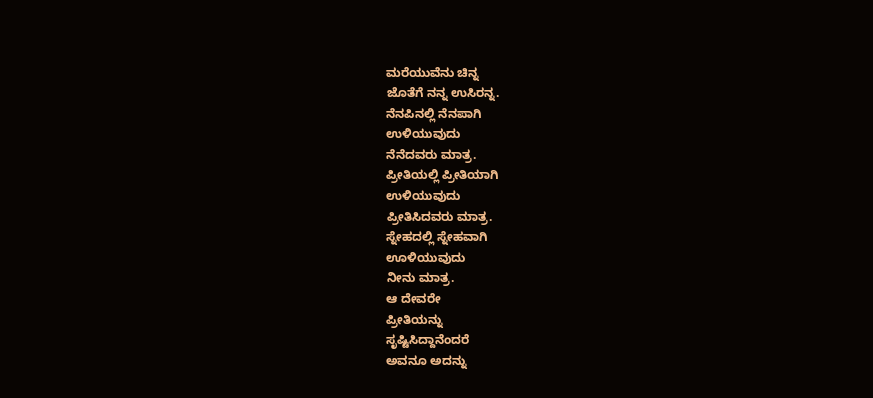ಮರೆಯುವೆನು ಚಿನ್ನ
ಜೊತೆಗೆ ನನ್ನ ಉಸಿರನ್ನ.
ನೆನಪಿನಲ್ಲಿ ನೆನಪಾಗಿ
ಉಳಿಯುವುದು
ನೆನೆದವರು ಮಾತ್ರ.
ಪ್ರೀತಿಯಲ್ಲಿ ಪ್ರೀತಿಯಾಗಿ
ಉಳಿಯುವುದು
ಪ್ರೀತಿಸಿದವರು ಮಾತ್ರ.
ಸ್ನೇಹದಲ್ಲಿ ಸ್ನೇಹವಾಗಿ
ಊಳಿಯುವುದು
ನೀನು ಮಾತ್ರ.
ಆ ದೇವರೇ
ಪ್ರೀತಿಯನ್ನು
ಸೃಷ್ಟಿಸಿದ್ದಾನೆಂದರೆ
ಅವನೂ ಅದನ್ನು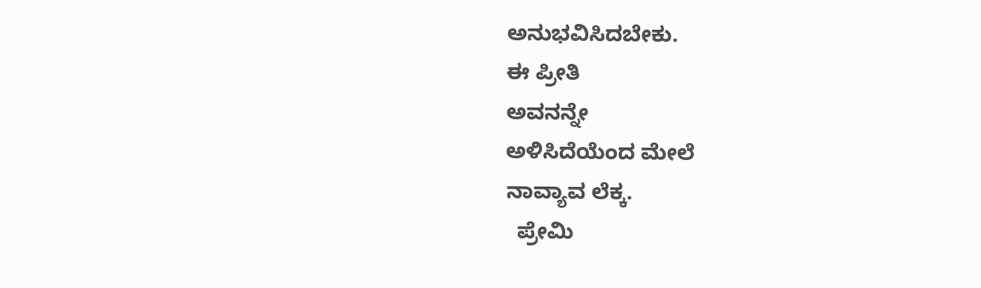ಅನುಭವಿಸಿದಬೇಕು.
ಈ ಪ್ರೀತಿ
ಅವನನ್ನೇ
ಅಳಿಸಿದೆಯೆಂದ ಮೇಲೆ
ನಾವ್ಯಾವ ಲೆಕ್ಕ.
  ಪ್ರೇಮಿ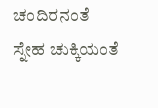ಚಂದಿರನಂತೆ
ಸ್ನೇಹ ಚುಕ್ಕಿಯಂತೆ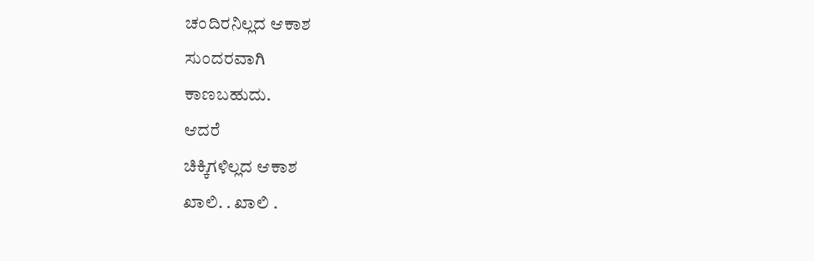ಚಂದಿರನಿಲ್ಲದ ಆಕಾಶ
ಸುಂದರವಾಗಿ
ಕಾಣಬಹುದು.
ಆದರೆ
ಚಿಕ್ಕಿಗಳಿಲ್ಲದ ಆಕಾಶ
ಖಾಲಿ. . ಖಾಲಿ .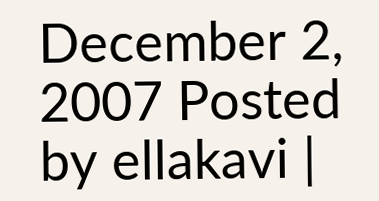December 2, 2007 Posted by ellakavi |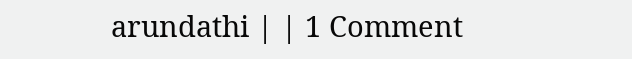arundathi | | 1 Comment